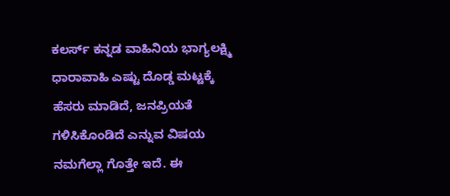ಕಲರ್ಸ್ ಕನ್ನಡ ವಾಹಿನಿಯ ಭಾಗ್ಯಲಕ್ಷ್ಮಿ ಧಾರಾವಾಹಿ ಎಷ್ಟು ದೊಡ್ಡ ಮಟ್ಟಕ್ಕೆ ಹೆಸರು ಮಾಡಿದೆ, ಜನಪ್ರಿಯತೆ ಗಳಿಸಿಕೊಂಡಿದೆ ಎನ್ನುವ ವಿಷಯ ನಮಗೆಲ್ಲಾ ಗೊತ್ತೇ ಇದೆ. ಈ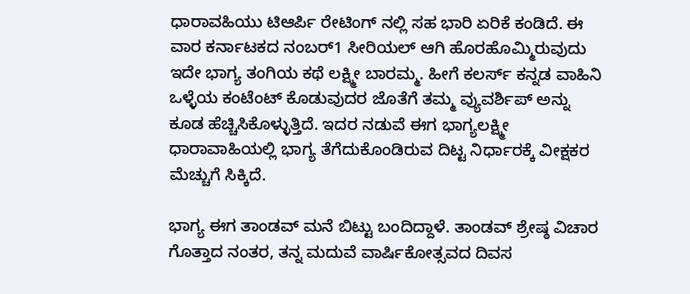ಧಾರಾವಹಿಯು ಟಿಆರ್ಪಿ ರೇಟಿಂಗ್ ನಲ್ಲಿ ಸಹ ಭಾರಿ ಏರಿಕೆ ಕಂಡಿದೆ. ಈ ವಾರ ಕರ್ನಾಟಕದ ನಂಬರ್1 ಸೀರಿಯಲ್ ಆಗಿ ಹೊರಹೊಮ್ಮಿರುವುದು ಇದೇ ಭಾಗ್ಯ ತಂಗಿಯ ಕಥೆ ಲಕ್ಷ್ಮೀ ಬಾರಮ್ಮ. ಹೀಗೆ ಕಲರ್ಸ್ ಕನ್ನಡ ವಾಹಿನಿ ಒಳ್ಳೆಯ ಕಂಟೆಂಟ್ ಕೊಡುವುದರ ಜೊತೆಗೆ ತಮ್ಮ ವ್ಯುವರ್ಶಿಪ್ ಅನ್ನು ಕೂಡ ಹೆಚ್ಚಿಸಿಕೊಳ್ಳುತ್ತಿದೆ. ಇದರ ನಡುವೆ ಈಗ ಭಾಗ್ಯಲಕ್ಷ್ಮೀ ಧಾರಾವಾಹಿಯಲ್ಲಿ ಭಾಗ್ಯ ತೆಗೆದುಕೊಂಡಿರುವ ದಿಟ್ಟ ನಿರ್ಧಾರಕ್ಕೆ ವೀಕ್ಷಕರ ಮೆಚ್ಚುಗೆ ಸಿಕ್ಕಿದೆ.

ಭಾಗ್ಯ ಈಗ ತಾಂಡವ್ ಮನೆ ಬಿಟ್ಟು ಬಂದಿದ್ದಾಳೆ. ತಾಂಡವ್ ಶ್ರೇಷ್ಠ ವಿಚಾರ ಗೊತ್ತಾದ ನಂತರ, ತನ್ನ ಮದುವೆ ವಾರ್ಷಿಕೋತ್ಸವದ ದಿವಸ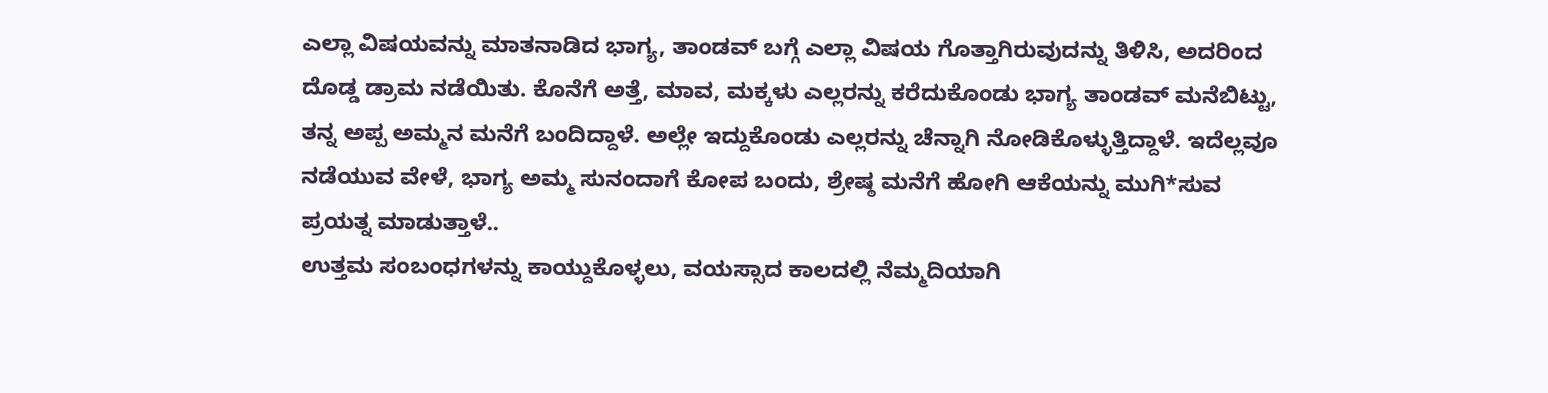ಎಲ್ಲಾ ವಿಷಯವನ್ನು ಮಾತನಾಡಿದ ಭಾಗ್ಯ, ತಾಂಡವ್ ಬಗ್ಗೆ ಎಲ್ಲಾ ವಿಷಯ ಗೊತ್ತಾಗಿರುವುದನ್ನು ತಿಳಿಸಿ, ಅದರಿಂದ ದೊಡ್ಡ ಡ್ರಾಮ ನಡೆಯಿತು. ಕೊನೆಗೆ ಅತ್ತೆ, ಮಾವ, ಮಕ್ಕಳು ಎಲ್ಲರನ್ನು ಕರೆದುಕೊಂಡು ಭಾಗ್ಯ ತಾಂಡವ್ ಮನೆಬಿಟ್ಟು, ತನ್ನ ಅಪ್ಪ ಅಮ್ಮನ ಮನೆಗೆ ಬಂದಿದ್ದಾಳೆ. ಅಲ್ಲೇ ಇದ್ದುಕೊಂಡು ಎಲ್ಲರನ್ನು ಚೆನ್ನಾಗಿ ನೋಡಿಕೊಳ್ಳುತ್ತಿದ್ದಾಳೆ. ಇದೆಲ್ಲವೂ ನಡೆಯುವ ವೇಳೆ, ಭಾಗ್ಯ ಅಮ್ಮ ಸುನಂದಾಗೆ ಕೋಪ ಬಂದು, ಶ್ರೇಷ್ಠ ಮನೆಗೆ ಹೋಗಿ ಆಕೆಯನ್ನು ಮುಗಿ*ಸುವ ಪ್ರಯತ್ನ ಮಾಡುತ್ತಾಳೆ..
ಉತ್ತಮ ಸಂಬಂಧಗಳನ್ನು ಕಾಯ್ದುಕೊಳ್ಳಲು, ವಯಸ್ಸಾದ ಕಾಲದಲ್ಲಿ ನೆಮ್ಮದಿಯಾಗಿ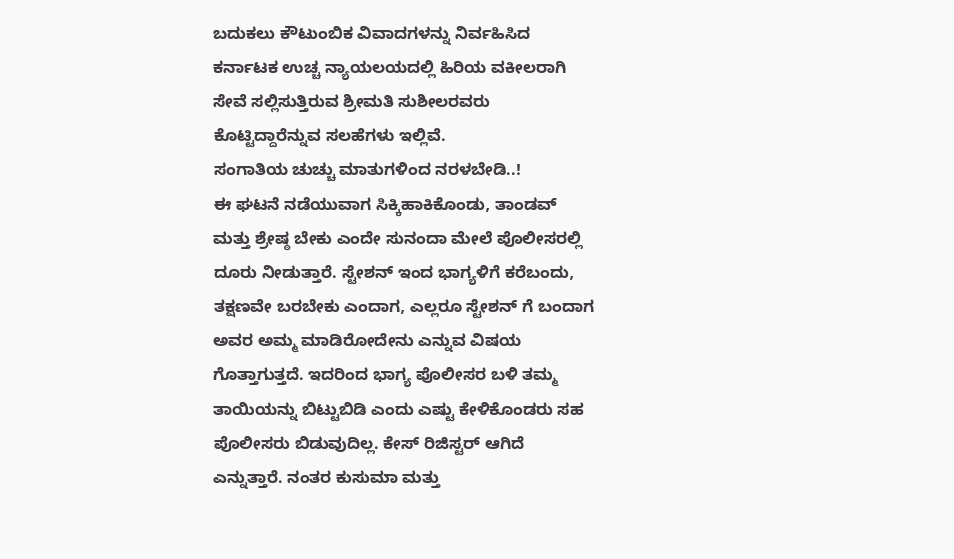ಬದುಕಲು ಕೌಟುಂಬಿಕ ವಿವಾದಗಳನ್ನು ನಿರ್ವಹಿಸಿದ ಕರ್ನಾಟಕ ಉಚ್ಚ ನ್ಯಾಯಲಯದಲ್ಲಿ ಹಿರಿಯ ವಕೀಲರಾಗಿ ಸೇವೆ ಸಲ್ಲಿಸುತ್ತಿರುವ ಶ್ರೀಮತಿ ಸುಶೀಲರವರು ಕೊಟ್ಟಿದ್ದಾರೆನ್ನುವ ಸಲಹೆಗಳು ಇಲ್ಲಿವೆ.
ಸಂಗಾತಿಯ ಚುಚ್ಚು ಮಾತುಗಳಿಂದ ನರಳಬೇಡಿ..!
ಈ ಘಟನೆ ನಡೆಯುವಾಗ ಸಿಕ್ಕಿಹಾಕಿಕೊಂಡು, ತಾಂಡವ್ ಮತ್ತು ಶ್ರೇಷ್ಠ ಬೇಕು ಎಂದೇ ಸುನಂದಾ ಮೇಲೆ ಪೊಲೀಸರಲ್ಲಿ ದೂರು ನೀಡುತ್ತಾರೆ. ಸ್ಟೇಶನ್ ಇಂದ ಭಾಗ್ಯಳಿಗೆ ಕರೆಬಂದು, ತಕ್ಷಣವೇ ಬರಬೇಕು ಎಂದಾಗ, ಎಲ್ಲರೂ ಸ್ಟೇಶನ್ ಗೆ ಬಂದಾಗ ಅವರ ಅಮ್ಮ ಮಾಡಿರೋದೇನು ಎನ್ನುವ ವಿಷಯ ಗೊತ್ತಾಗುತ್ತದೆ. ಇದರಿಂದ ಭಾಗ್ಯ ಪೊಲೀಸರ ಬಳಿ ತಮ್ಮ ತಾಯಿಯನ್ನು ಬಿಟ್ಟುಬಿಡಿ ಎಂದು ಎಷ್ಟು ಕೇಳಿಕೊಂಡರು ಸಹ ಪೊಲೀಸರು ಬಿಡುವುದಿಲ್ಲ. ಕೇಸ್ ರಿಜಿಸ್ಟರ್ ಆಗಿದೆ ಎನ್ನುತ್ತಾರೆ. ನಂತರ ಕುಸುಮಾ ಮತ್ತು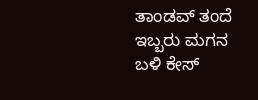ತಾಂಡವ್ ತಂದೆ ಇಬ್ಬರು ಮಗನ ಬಳಿ ಕೇಸ್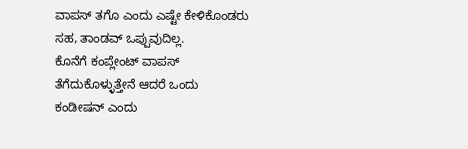ವಾಪಸ್ ತಗೊ ಎಂದು ಎಷ್ಟೇ ಕೇಳಿಕೊಂಡರು ಸಹ, ತಾಂಡವ್ ಒಪ್ಪುವುದಿಲ್ಲ.
ಕೊನೆಗೆ ಕಂಪ್ಲೇಂಟ್ ವಾಪಸ್ ತೆಗೆದುಕೊಳ್ಳುತ್ತೇನೆ ಆದರೆ ಒಂದು ಕಂಡೀಷನ್ ಎಂದು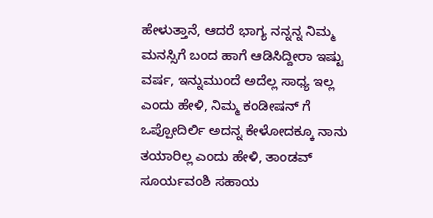ಹೇಳುತ್ತಾನೆ, ಆದರೆ ಭಾಗ್ಯ ನನ್ನನ್ನ ನಿಮ್ಮ ಮನಸ್ಸಿಗೆ ಬಂದ ಹಾಗೆ ಆಡಿಸಿದ್ದೀರಾ ಇಷ್ಟು ವರ್ಷ, ಇನ್ನುಮುಂದೆ ಅದೆಲ್ಲ ಸಾಧ್ಯ ಇಲ್ಲ ಎಂದು ಹೇಳಿ, ನಿಮ್ಮ ಕಂಡೀಷನ್ ಗೆ ಒಪ್ಪೋದಿರ್ಲಿ ಅದನ್ನ ಕೇಳೋದಕ್ಕೂ ನಾನು ತಯಾರಿಲ್ಲ ಎಂದು ಹೇಳಿ, ತಾಂಡವ್ ಸೂರ್ಯವಂಶಿ ಸಹಾಯ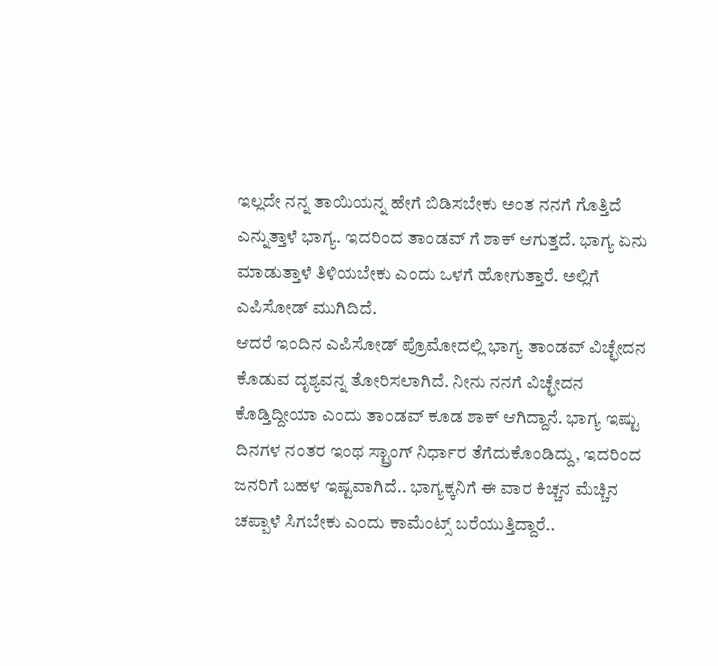ಇಲ್ಲದೇ ನನ್ನ ತಾಯಿಯನ್ನ ಹೇಗೆ ಬಿಡಿಸಬೇಕು ಅಂತ ನನಗೆ ಗೊತ್ತಿದೆ ಎನ್ನುತ್ತಾಳೆ ಭಾಗ್ಯ. ಇದರಿಂದ ತಾಂಡವ್ ಗೆ ಶಾಕ್ ಆಗುತ್ತದೆ. ಭಾಗ್ಯ ಏನು ಮಾಡುತ್ತಾಳೆ ತಿಳಿಯಬೇಕು ಎಂದು ಒಳಗೆ ಹೋಗುತ್ತಾರೆ. ಅಲ್ಲಿಗೆ ಎಪಿಸೋಡ್ ಮುಗಿದಿದೆ.
ಆದರೆ ಇಂದಿನ ಎಪಿಸೋಡ್ ಪ್ರೊಮೋದಲ್ಲಿ ಭಾಗ್ಯ ತಾಂಡವ್ ವಿಚ್ಛೇದನ ಕೊಡುವ ದೃಶ್ಯವನ್ನ ತೋರಿಸಲಾಗಿದೆ. ನೀನು ನನಗೆ ವಿಚ್ಛೇದನ ಕೊಡ್ತಿದ್ದೀಯಾ ಎಂದು ತಾಂಡವ್ ಕೂಡ ಶಾಕ್ ಆಗಿದ್ದಾನೆ. ಭಾಗ್ಯ ಇಷ್ಟು ದಿನಗಳ ನಂತರ ಇಂಥ ಸ್ಟ್ರಾಂಗ್ ನಿರ್ಧಾರ ತೆಗೆದುಕೊಂಡಿದ್ದು, ಇದರಿಂದ ಜನರಿಗೆ ಬಹಳ ಇಷ್ಟವಾಗಿದೆ.. ಭಾಗ್ಯಕ್ಕನಿಗೆ ಈ ವಾರ ಕಿಚ್ಚನ ಮೆಚ್ಚಿನ ಚಪ್ಪಾಳೆ ಸಿಗಬೇಕು ಎಂದು ಕಾಮೆಂಟ್ಸ್ ಬರೆಯುತ್ತಿದ್ದಾರೆ..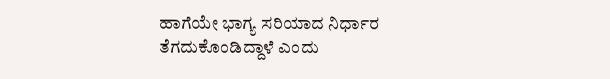ಹಾಗೆಯೇ ಭಾಗ್ಯ ಸರಿಯಾದ ನಿರ್ಧಾರ ತೆಗದುಕೊಂಡಿದ್ದಾಳೆ ಎಂದು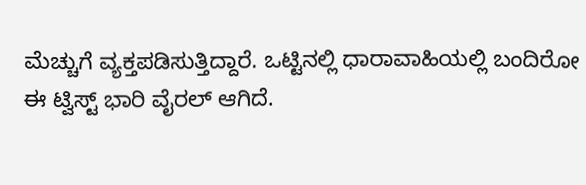ಮೆಚ್ಚುಗೆ ವ್ಯಕ್ತಪಡಿಸುತ್ತಿದ್ದಾರೆ. ಒಟ್ಟಿನಲ್ಲಿ ಧಾರಾವಾಹಿಯಲ್ಲಿ ಬಂದಿರೋ ಈ ಟ್ವಿಸ್ಟ್ ಭಾರಿ ವೈರಲ್ ಆಗಿದೆ.